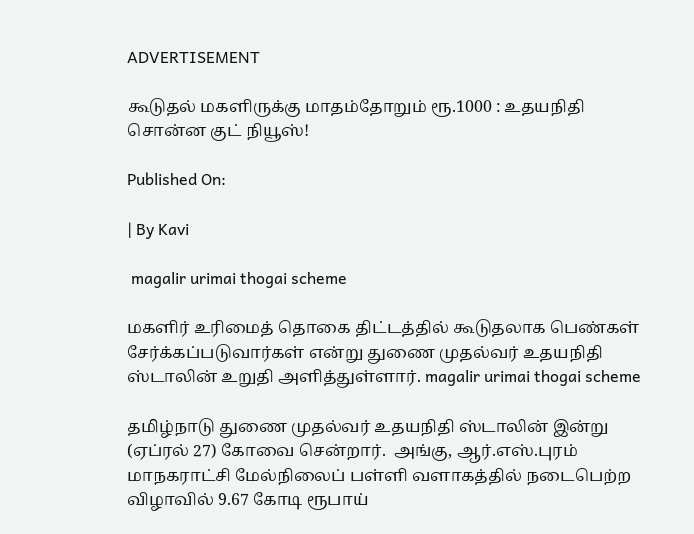ADVERTISEMENT

கூடுதல் மகளிருக்கு மாதம்தோறும் ரூ.1000 : உதயநிதி சொன்ன குட் நியூஸ்!

Published On:

| By Kavi

 magalir urimai thogai scheme

மகளிர் உரிமைத் தொகை திட்டத்தில் கூடுதலாக பெண்கள் சேர்க்கப்படுவார்கள் என்று துணை முதல்வர் உதயநிதி ஸ்டாலின் உறுதி அளித்துள்ளார். magalir urimai thogai scheme

தமிழ்நாடு துணை முதல்வர் உதயநிதி ஸ்டாலின் இன்று (ஏப்ரல் 27) கோவை சென்றார்.  அங்கு, ஆர்.எஸ்.புரம் மாநகராட்சி மேல்நிலைப் பள்ளி வளாகத்தில் நடைபெற்ற விழாவில் 9.67 கோடி ரூபாய்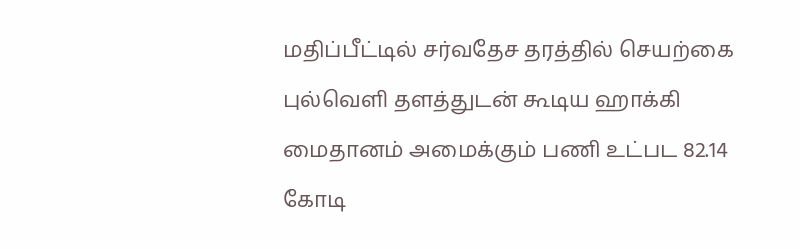மதிப்பீட்டில் சர்வதேச தரத்தில் செயற்கை புல்வெளி தளத்துடன் கூடிய ஹாக்கி மைதானம் அமைக்கும் பணி உட்பட 82.14 கோடி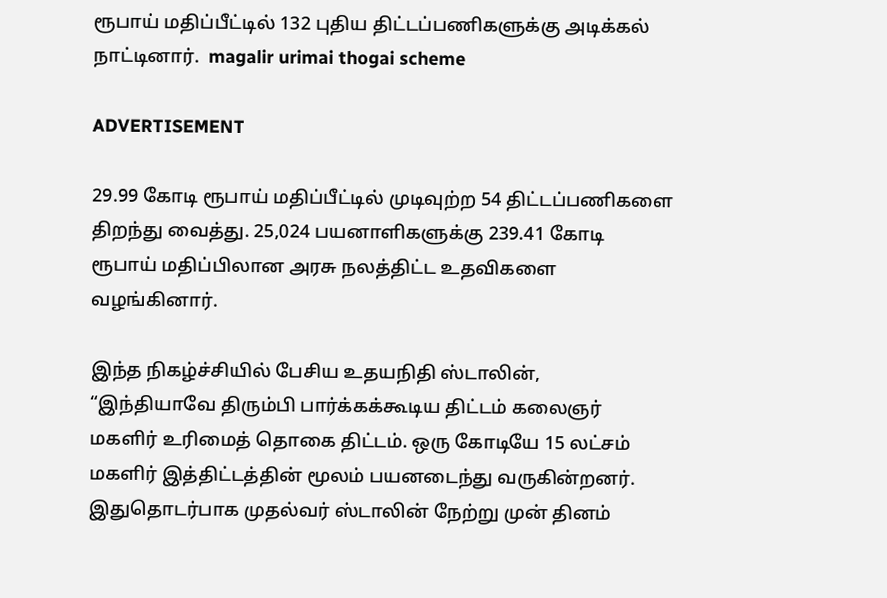ரூபாய் மதிப்பீட்டில் 132 புதிய திட்டப்பணிகளுக்கு அடிக்கல் நாட்டினார்.  magalir urimai thogai scheme

ADVERTISEMENT

29.99 கோடி ரூபாய் மதிப்பீட்டில் முடிவுற்ற 54 திட்டப்பணிகளை திறந்து வைத்து. 25,024 பயனாளிகளுக்கு 239.41 கோடி ரூபாய் மதிப்பிலான அரசு நலத்திட்ட உதவிகளை வழங்கினார்.

இந்த நிகழ்ச்சியில் பேசிய உதயநிதி ஸ்டாலின்,  “இந்தியாவே திரும்பி பார்க்கக்கூடிய திட்டம் கலைஞர் மகளிர் உரிமைத் தொகை திட்டம். ஒரு கோடியே 15 லட்சம் மகளிர் இத்திட்டத்தின் மூலம் பயனடைந்து வருகின்றனர். இதுதொடர்பாக முதல்வர் ஸ்டாலின் நேற்று முன் தினம்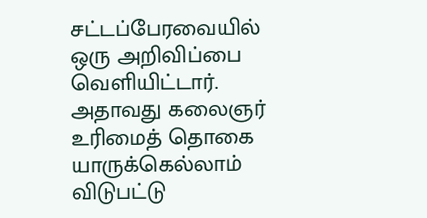சட்டப்பேரவையில் ஒரு அறிவிப்பை வெளியிட்டார். அதாவது கலைஞர் உரிமைத் தொகை யாருக்கெல்லாம் விடுபட்டு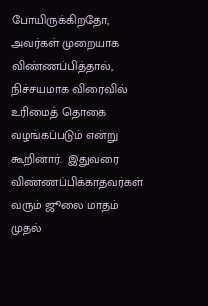போயிருக்கிறதோ, அவர்கள் முறையாக விண்ணப்பித்தால், நிச்சயமாக விரைவில் உரிமைத் தொகை வழங்கப்படும் என்று கூறினார்.  இதுவரை விண்ணப்பிக்காதவர்கள் வரும் ஜூலை மாதம் முதல்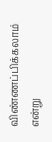விண்ணப்பிக்கலாம் என்று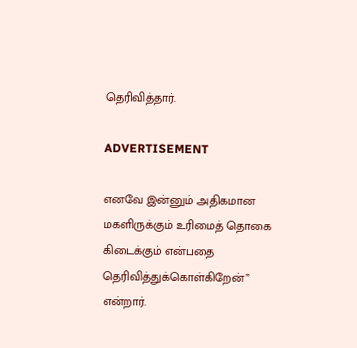தெரிவித்தார்.

ADVERTISEMENT

எனவே இன்னும் அதிகமான மகளிருக்கும் உரிமைத் தொகை கிடைக்கும் என்பதை தெரிவித்துக்கொள்கிறேன்” என்றார்.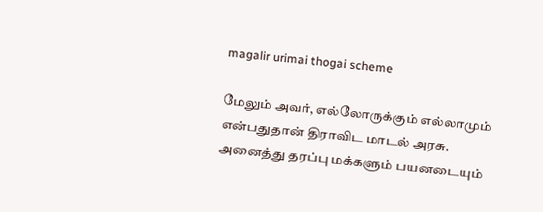magalir urimai thogai scheme

மேலும் அவர், எல்லோருக்கும் எல்லாமும் என்பதுதான் திராவிட மாடல் அரசு. அனைத்து தரப்பு மக்களும் பயனடையும்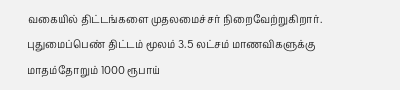வகையில் திட்டங்களை முதலமைச்சர் நிறைவேற்றுகிறார். புதுமைப்பெண் திட்டம் மூலம் 3.5 லட்சம் மாணவிகளுக்கு மாதம்தோறும் 1000 ரூபாய்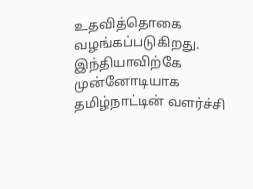உதவித்தொகை வழங்கப்படுகிறது. இந்தியாவிற்கே முன்னோடியாக தமிழ்நாட்டின் வளர்ச்சி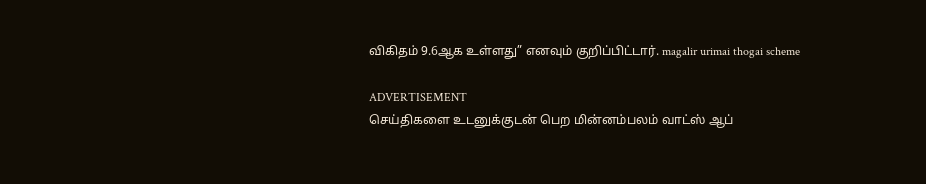விகிதம் 9.6ஆக உள்ளது” எனவும் குறிப்பிட்டார். magalir urimai thogai scheme

ADVERTISEMENT
செய்திகளை உடனுக்குடன் பெற மின்னம்பலம் வாட்ஸ் ஆப்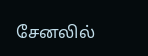சேனலில்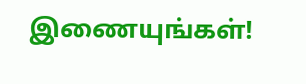இணையுங்கள்!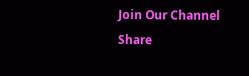Join Our Channel
Share